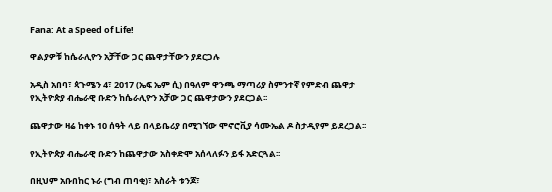Fana: At a Speed of Life!

ዋልያዎቹ ከሴራሊዮን አቻቸው ጋር ጨዋታቸውን ያደርጋሉ

አዲስ አበባ፣ ጳጉሜን 4፣ 2017 (ኤፍ ኤም ሲ) በዓለም ዋንጫ ማጣሪያ ስምንተኛ የምድብ ጨዋታ የኢትዮጵያ ብሔራዊ ቡድን ከሴራሊዮን አቻው ጋር ጨዋታውን ያደርጋል፡፡

ጨዋታው ዛሬ ከቀኑ 10 ሰዓት ላይ በላይቤሪያ በሚገኘው ሞኖሮቪያ ሳሙኤል ዶ ስታዲየም ይደረጋል፡፡

የኢትዮጵያ ብሔራዊ ቡድን ከጨዋታው አስቀድሞ አሰላለፉን ይፋ አድርጓል፡፡

በዚህም አቡበከር ኑራ (ግብ ጠባቂ)፣ አስራት ቱንጆ፣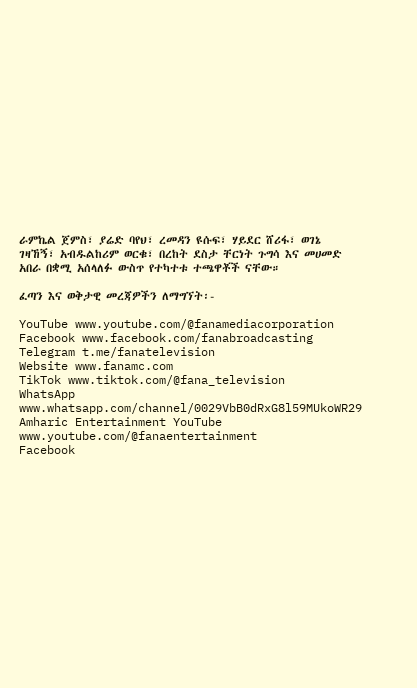ራምኬል ጀምስ፣ ያሬድ ባየህ፣ ረመዳን ዩሱፍ፣ ሃይደር ሸሪፋ፣ ወገኔ ገዛኸኝ፣ አብዱልከሪም ወርቁ፣ በረከት ደስታ ቸርነት ጉግሳ እና መሀመድ አበራ በቋሚ አሰላለፉ ውስጥ የተካተቱ ተጫዋቾች ናቸው።

ፈጣን እና ወቅታዊ መረጃዎችን ለማግኘት፡-

YouTube www.youtube.com/@fanamediacorporation
Facebook www.facebook.com/fanabroadcasting
Telegram t.me/fanatelevision
Website www.fanamc.com
TikTok www.tiktok.com/@fana_television
WhatsApp www.whatsapp.com/channel/0029VbB0dRxG8l59MUkoWR29
Amharic Entertainment YouTube www.youtube.com/@fanaentertainment
Facebook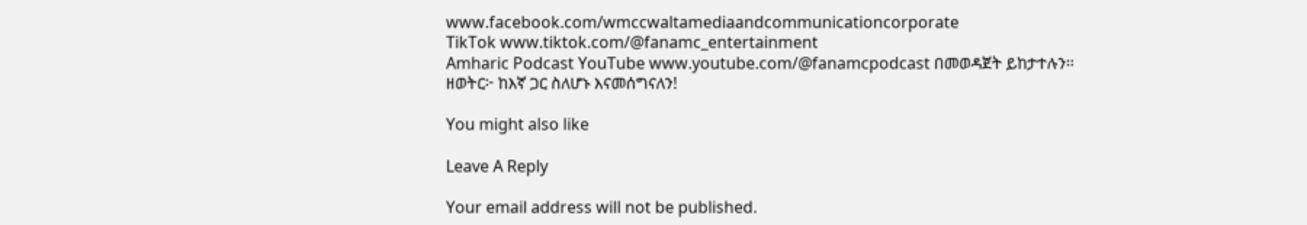www.facebook.com/wmccwaltamediaandcommunicationcorporate
TikTok www.tiktok.com/@fanamc_entertainment
Amharic Podcast YouTube www.youtube.com/@fanamcpodcast በመወዳጀት ይከታተሉን፡፡
ዘወትር፦ ከእኛ ጋር ስለሆኑ እናመሰግናለን!

You might also like

Leave A Reply

Your email address will not be published.